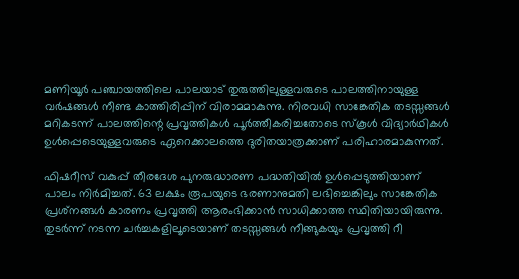മണിയൂര്‍ പഞ്ചായത്തിലെ പാലയാട് തുരുത്തിലുള്ളവരുടെ പാലത്തിനായുള്ള വര്‍ഷങ്ങള്‍ നീണ്ട കാത്തിരിപ്പിന് വിരാമമാകുന്നു. നിരവധി സാങ്കേതിക തടസ്സങ്ങള്‍ മറികടന്ന് പാലത്തിന്റെ പ്രവൃത്തികള്‍ പൂര്‍ത്തീകരിച്ചതോടെ സ്‌കൂള്‍ വിദ്യാര്‍ഥികള്‍ ഉള്‍പ്പെടെയുള്ളവരുടെ ഏറെക്കാലത്തെ ദുരിതയാത്രക്കാണ് പരിഹാരമാകുന്നത്.

ഫിഷറീസ് വകുപ്പ് തീരദേശ പുനരുദ്ധാരണ പദ്ധതിയില്‍ ഉള്‍പ്പെടുത്തിയാണ് പാലം നിര്‍മിച്ചത്. 63 ലക്ഷം രൂപയുടെ ഭരണാനുമതി ലഭിച്ചെങ്കിലും സാങ്കേതിക പ്രശ്‌നങ്ങള്‍ കാരണം പ്രവൃത്തി ആരംഭിക്കാന്‍ സാധിക്കാത്ത സ്ഥിതിയായിരുന്നു. തുടര്‍ന്ന് നടന്ന ചര്‍ച്ചകളിലൂടെയാണ് തടസ്സങ്ങള്‍ നീങ്ങുകയും പ്രവൃത്തി റീ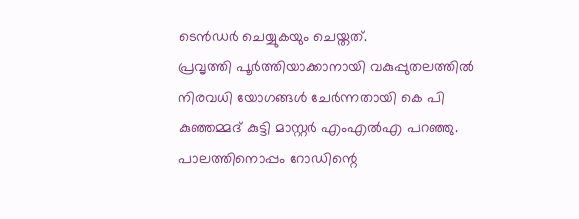ടെന്‍ഡര്‍ ചെയ്യുകയും ചെയ്തത്.
പ്രവൃത്തി പൂര്‍ത്തിയാക്കാനായി വകുപ്പുതലത്തില്‍ നിരവധി യോഗങ്ങള്‍ ചേര്‍ന്നതായി കെ പി കുഞ്ഞമ്മദ് കുട്ടി മാസ്റ്റര്‍ എംഎല്‍എ പറഞ്ഞു. പാലത്തിനൊപ്പം റോഡിന്റെ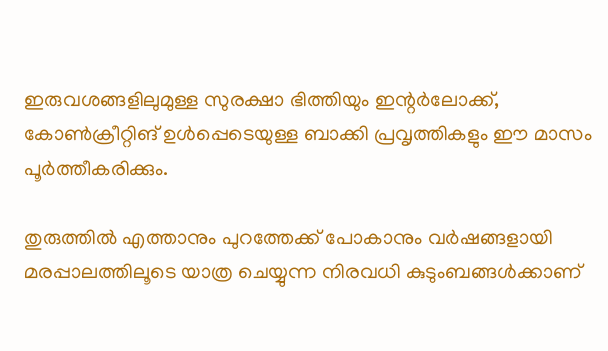ഇരുവശങ്ങളിലുമുള്ള സുരക്ഷാ ഭിത്തിയും ഇന്റര്‍ലോക്ക്, കോണ്‍ക്രീറ്റിങ് ഉള്‍പ്പെടെയുള്ള ബാക്കി പ്രവൃത്തികളും ഈ മാസം പൂര്‍ത്തീകരിക്കും.

തുരുത്തില്‍ എത്താനും പുറത്തേക്ക് പോകാനും വര്‍ഷങ്ങളായി മരപ്പാലത്തിലൂടെ യാത്ര ചെയ്യുന്ന നിരവധി കുടുംബങ്ങള്‍ക്കാണ്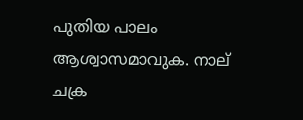പുതിയ പാലം ആശ്വാസമാവുക. നാല് ചക്ര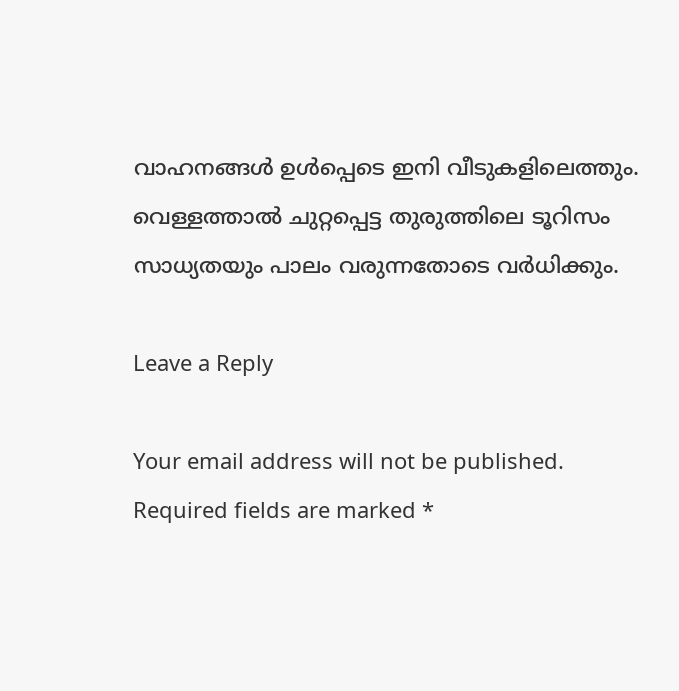വാഹനങ്ങള്‍ ഉള്‍പ്പെടെ ഇനി വീടുകളിലെത്തും. വെള്ളത്താല്‍ ചുറ്റപ്പെട്ട തുരുത്തിലെ ടൂറിസം സാധ്യതയും പാലം വരുന്നതോടെ വര്‍ധിക്കും.

Leave a Reply

Your email address will not be published. Required fields are marked *